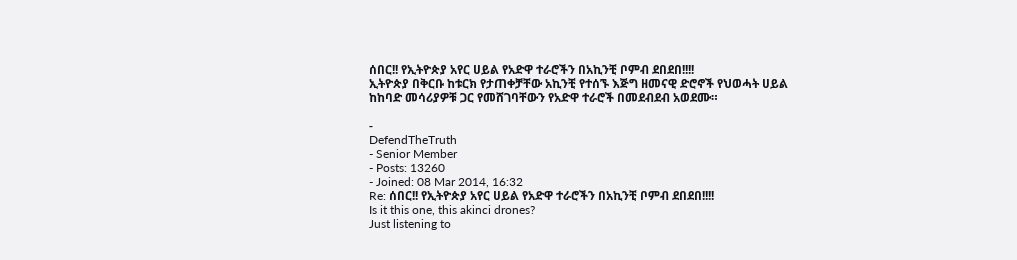ሰበር!! የኢትዮጵያ አየር ሀይል የአድዋ ተራሮችን በአኪንቺ ቦምብ ደበደበ!!!!
ኢትዮጵያ በቅርቡ ከቱርክ የታጠቀቻቸው አኪንቺ የተሰኙ እጅግ ዘመናዊ ድሮኖች የህወሓት ሀይል ከከባድ መሳሪያዎቹ ጋር የመሸገባቸውን የአድዋ ተራሮች በመደብደብ አወደሙ።

-
DefendTheTruth
- Senior Member
- Posts: 13260
- Joined: 08 Mar 2014, 16:32
Re: ሰበር!! የኢትዮጵያ አየር ሀይል የአድዋ ተራሮችን በአኪንቺ ቦምብ ደበደበ!!!!
Is it this one, this akinci drones?
Just listening to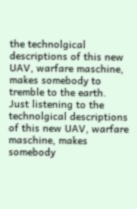the technolgical descriptions of this new UAV, warfare maschine, makes somebody to tremble to the earth.
Just listening to the technolgical descriptions of this new UAV, warfare maschine, makes somebody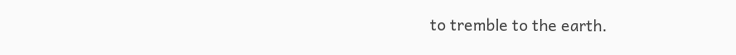to tremble to the earth.